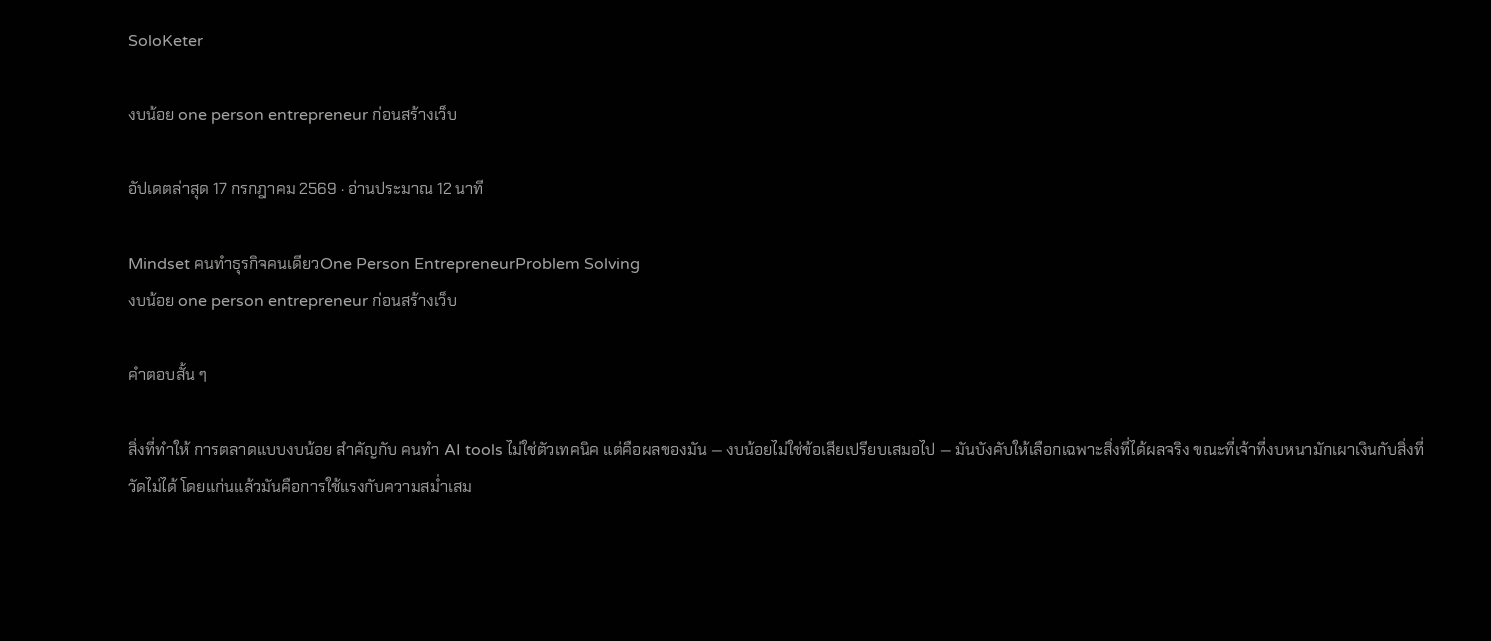SoloKeter

งบน้อย one person entrepreneur ก่อนสร้างเว็บ

อัปเดตล่าสุด 17 กรกฎาคม 2569 · อ่านประมาณ 12 นาที

Mindset คนทำธุรกิจคนเดียวOne Person EntrepreneurProblem Solving
งบน้อย one person entrepreneur ก่อนสร้างเว็บ

คำตอบสั้น ๆ

สิ่งที่ทำให้ การตลาดแบบงบน้อย สำคัญกับ คนทำ AI tools ไม่ใช่ตัวเทคนิค แต่คือผลของมัน — งบน้อยไม่ใช่ข้อเสียเปรียบเสมอไป — มันบังคับให้เลือกเฉพาะสิ่งที่ได้ผลจริง ขณะที่เจ้าที่งบหนามักเผาเงินกับสิ่งที่วัดไม่ได้ โดยแก่นแล้วมันคือการใช้แรงกับความสม่ำเสม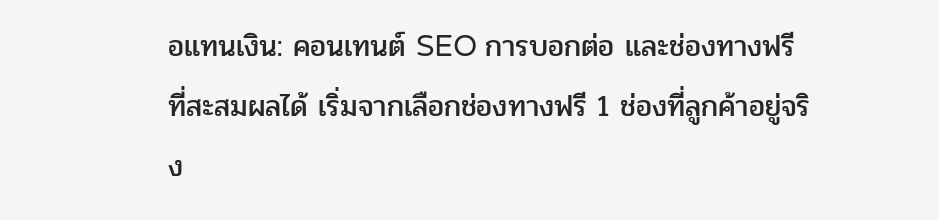อแทนเงิน: คอนเทนต์ SEO การบอกต่อ และช่องทางฟรีที่สะสมผลได้ เริ่มจากเลือกช่องทางฟรี 1 ช่องที่ลูกค้าอยู่จริง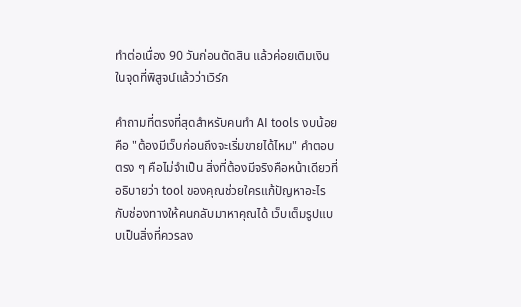ทำต่อเนื่อง 90 วันก่อนตัดสิน แล้วค่อยเติมเงินในจุดที่พิสูจน์แล้วว่าเวิร์ก

คำถามที่ตรงที่สุดสำหรับคนทำ AI tools งบน้อยคือ "ต้องมีเว็บก่อนถึงจะเริ่มขายได้ไหม" คำตอบตรง ๆ คือไม่จำเป็น สิ่งที่ต้องมีจริงคือหน้าเดียวที่อธิบายว่า tool ของคุณช่วยใครแก้ปัญหาอะไร กับช่องทางให้คนกลับมาหาคุณได้ เว็บเต็มรูปแบบเป็นสิ่งที่ควรลง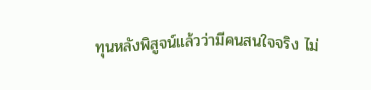ทุนหลังพิสูจน์แล้วว่ามีคนสนใจจริง ไม่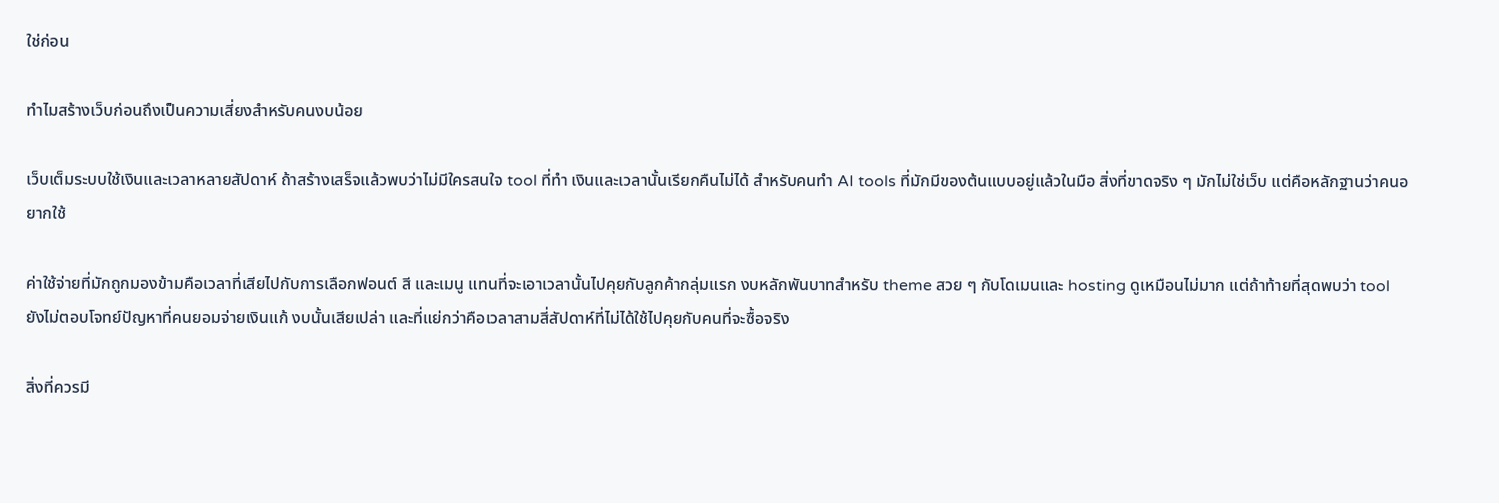ใช่ก่อน

ทำไมสร้างเว็บก่อนถึงเป็นความเสี่ยงสำหรับคนงบน้อย

เว็บเต็มระบบใช้เงินและเวลาหลายสัปดาห์ ถ้าสร้างเสร็จแล้วพบว่าไม่มีใครสนใจ tool ที่ทำ เงินและเวลานั้นเรียกคืนไม่ได้ สำหรับคนทำ AI tools ที่มักมีของต้นแบบอยู่แล้วในมือ สิ่งที่ขาดจริง ๆ มักไม่ใช่เว็บ แต่คือหลักฐานว่าคนอยากใช้

ค่าใช้จ่ายที่มักถูกมองข้ามคือเวลาที่เสียไปกับการเลือกฟอนต์ สี และเมนู แทนที่จะเอาเวลานั้นไปคุยกับลูกค้ากลุ่มแรก งบหลักพันบาทสำหรับ theme สวย ๆ กับโดเมนและ hosting ดูเหมือนไม่มาก แต่ถ้าท้ายที่สุดพบว่า tool ยังไม่ตอบโจทย์ปัญหาที่คนยอมจ่ายเงินแก้ งบนั้นเสียเปล่า และที่แย่กว่าคือเวลาสามสี่สัปดาห์ที่ไม่ได้ใช้ไปคุยกับคนที่จะซื้อจริง

สิ่งที่ควรมี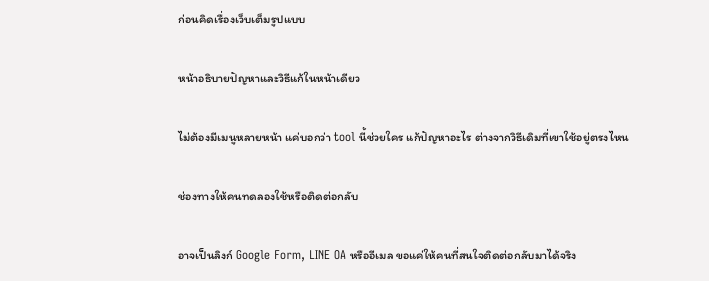ก่อนคิดเรื่องเว็บเต็มรูปแบบ

หน้าอธิบายปัญหาและวิธีแก้ในหน้าเดียว

ไม่ต้องมีเมนูหลายหน้า แค่บอกว่า tool นี้ช่วยใคร แก้ปัญหาอะไร ต่างจากวิธีเดิมที่เขาใช้อยู่ตรงไหน

ช่องทางให้คนทดลองใช้หรือติดต่อกลับ

อาจเป็นลิงก์ Google Form, LINE OA หรืออีเมล ขอแค่ให้คนที่สนใจติดต่อกลับมาได้จริง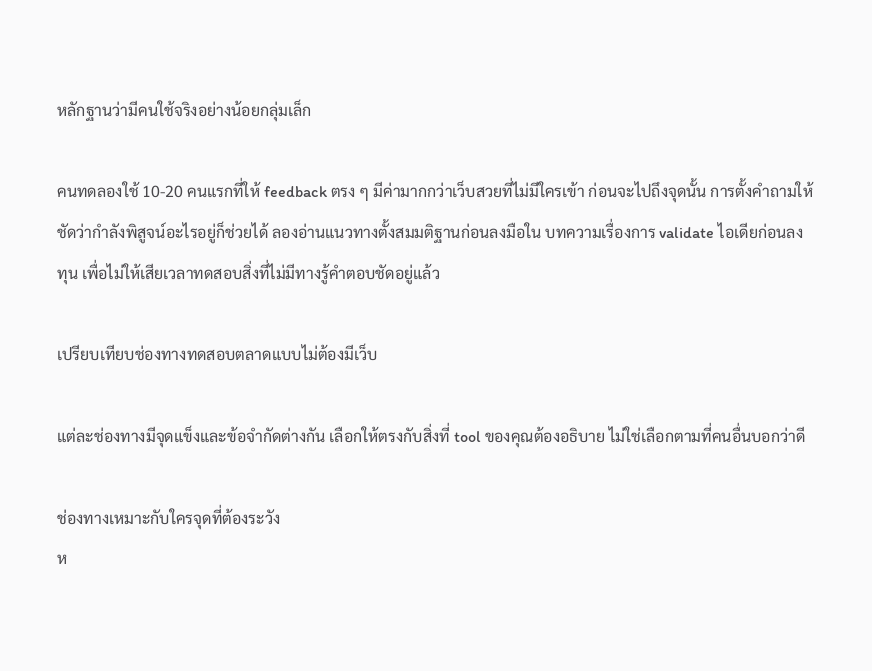หลักฐานว่ามีคนใช้จริงอย่างน้อยกลุ่มเล็ก

คนทดลองใช้ 10-20 คนแรกที่ให้ feedback ตรง ๆ มีค่ามากกว่าเว็บสวยที่ไม่มีใครเข้า ก่อนจะไปถึงจุดนั้น การตั้งคำถามให้ชัดว่ากำลังพิสูจน์อะไรอยู่ก็ช่วยได้ ลองอ่านแนวทางตั้งสมมติฐานก่อนลงมือใน บทความเรื่องการ validate ไอเดียก่อนลงทุน เพื่อไม่ให้เสียเวลาทดสอบสิ่งที่ไม่มีทางรู้คำตอบชัดอยู่แล้ว

เปรียบเทียบช่องทางทดสอบตลาดแบบไม่ต้องมีเว็บ

แต่ละช่องทางมีจุดแข็งและข้อจำกัดต่างกัน เลือกให้ตรงกับสิ่งที่ tool ของคุณต้องอธิบาย ไม่ใช่เลือกตามที่คนอื่นบอกว่าดี

ช่องทางเหมาะกับใครจุดที่ต้องระวัง
ห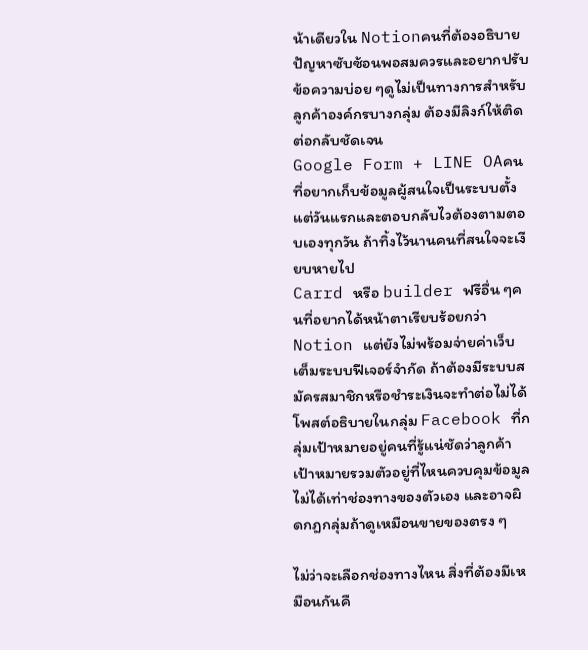น้าเดียวใน Notionคนที่ต้องอธิบายปัญหาซับซ้อนพอสมควรและอยากปรับข้อความบ่อย ๆดูไม่เป็นทางการสำหรับลูกค้าองค์กรบางกลุ่ม ต้องมีลิงก์ให้ติดต่อกลับชัดเจน
Google Form + LINE OAคนที่อยากเก็บข้อมูลผู้สนใจเป็นระบบตั้งแต่วันแรกและตอบกลับไวต้องตามตอบเองทุกวัน ถ้าทิ้งไว้นานคนที่สนใจจะเงียบหายไป
Carrd หรือ builder ฟรีอื่น ๆคนที่อยากได้หน้าตาเรียบร้อยกว่า Notion แต่ยังไม่พร้อมจ่ายค่าเว็บเต็มระบบฟีเจอร์จำกัด ถ้าต้องมีระบบสมัครสมาชิกหรือชำระเงินจะทำต่อไม่ได้
โพสต์อธิบายในกลุ่ม Facebook ที่กลุ่มเป้าหมายอยู่คนที่รู้แน่ชัดว่าลูกค้าเป้าหมายรวมตัวอยู่ที่ไหนควบคุมข้อมูลไม่ได้เท่าช่องทางของตัวเอง และอาจผิดกฎกลุ่มถ้าดูเหมือนขายของตรง ๆ

ไม่ว่าจะเลือกช่องทางไหน สิ่งที่ต้องมีเหมือนกันคื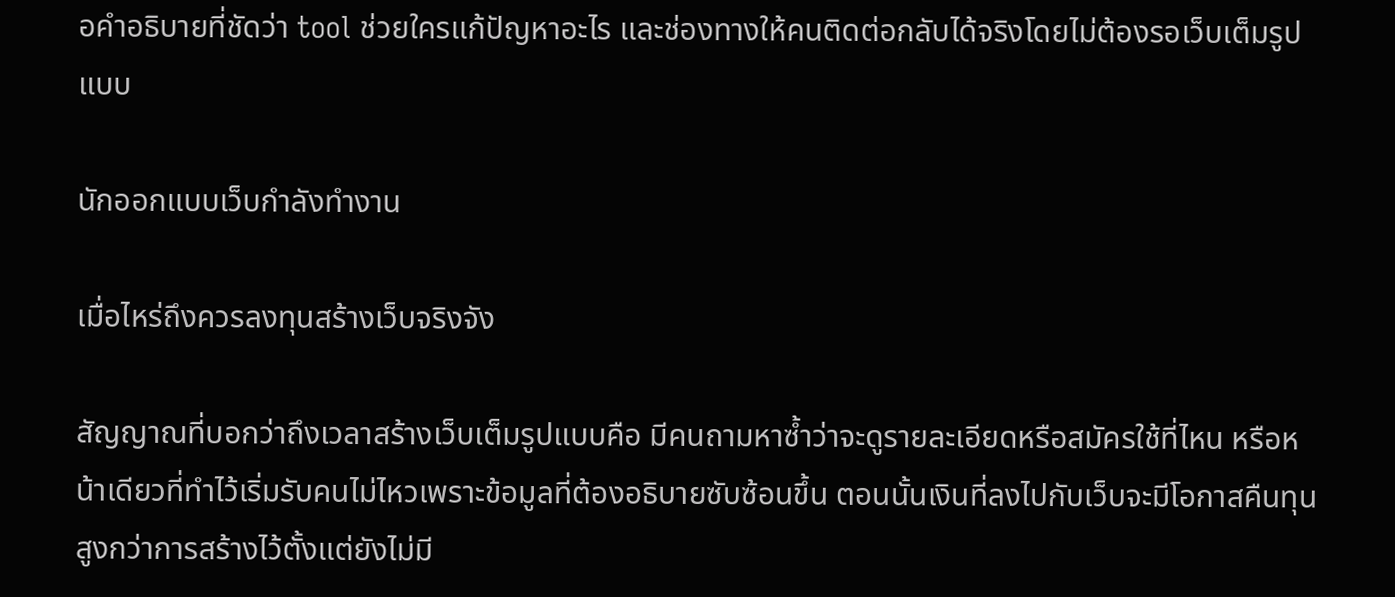อคำอธิบายที่ชัดว่า tool ช่วยใครแก้ปัญหาอะไร และช่องทางให้คนติดต่อกลับได้จริงโดยไม่ต้องรอเว็บเต็มรูปแบบ

นักออกแบบเว็บกำลังทำงาน

เมื่อไหร่ถึงควรลงทุนสร้างเว็บจริงจัง

สัญญาณที่บอกว่าถึงเวลาสร้างเว็บเต็มรูปแบบคือ มีคนถามหาซ้ำว่าจะดูรายละเอียดหรือสมัครใช้ที่ไหน หรือหน้าเดียวที่ทำไว้เริ่มรับคนไม่ไหวเพราะข้อมูลที่ต้องอธิบายซับซ้อนขึ้น ตอนนั้นเงินที่ลงไปกับเว็บจะมีโอกาสคืนทุนสูงกว่าการสร้างไว้ตั้งแต่ยังไม่มี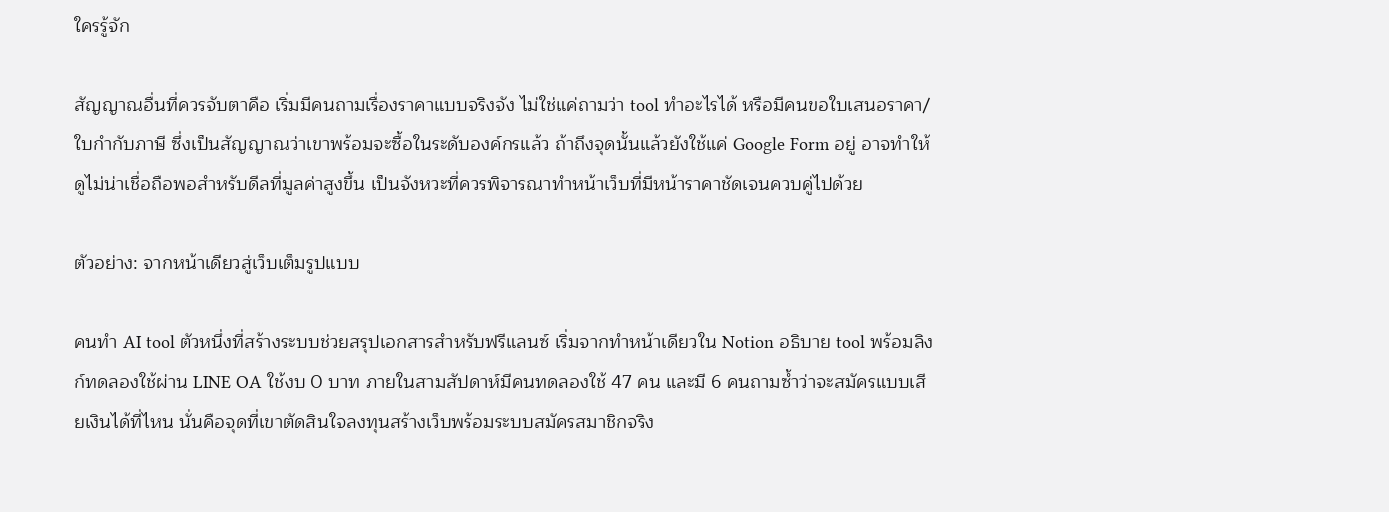ใครรู้จัก

สัญญาณอื่นที่ควรจับตาคือ เริ่มมีคนถามเรื่องราคาแบบจริงจัง ไม่ใช่แค่ถามว่า tool ทำอะไรได้ หรือมีคนขอใบเสนอราคา/ใบกำกับภาษี ซึ่งเป็นสัญญาณว่าเขาพร้อมจะซื้อในระดับองค์กรแล้ว ถ้าถึงจุดนั้นแล้วยังใช้แค่ Google Form อยู่ อาจทำให้ดูไม่น่าเชื่อถือพอสำหรับดีลที่มูลค่าสูงขึ้น เป็นจังหวะที่ควรพิจารณาทำหน้าเว็บที่มีหน้าราคาชัดเจนควบคู่ไปด้วย

ตัวอย่าง: จากหน้าเดียวสู่เว็บเต็มรูปแบบ

คนทำ AI tool ตัวหนึ่งที่สร้างระบบช่วยสรุปเอกสารสำหรับฟรีแลนซ์ เริ่มจากทำหน้าเดียวใน Notion อธิบาย tool พร้อมลิงก์ทดลองใช้ผ่าน LINE OA ใช้งบ 0 บาท ภายในสามสัปดาห์มีคนทดลองใช้ 47 คน และมี 6 คนถามซ้ำว่าจะสมัครแบบเสียเงินได้ที่ไหน นั่นคือจุดที่เขาตัดสินใจลงทุนสร้างเว็บพร้อมระบบสมัครสมาชิกจริง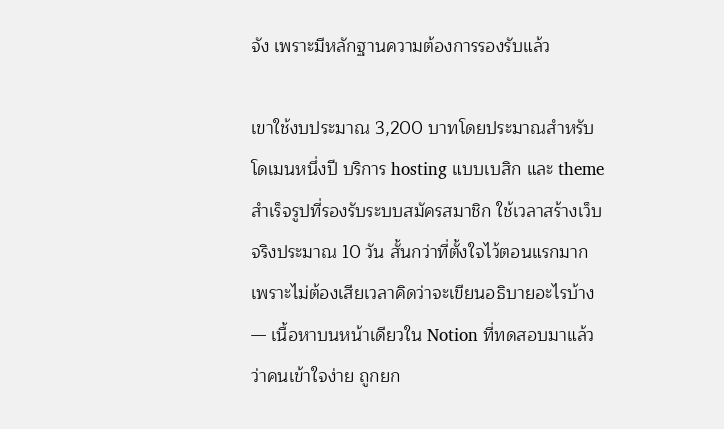จัง เพราะมีหลักฐานความต้องการรองรับแล้ว

เขาใช้งบประมาณ 3,200 บาทโดยประมาณสำหรับโดเมนหนึ่งปี บริการ hosting แบบเบสิก และ theme สำเร็จรูปที่รองรับระบบสมัครสมาชิก ใช้เวลาสร้างเว็บจริงประมาณ 10 วัน สั้นกว่าที่ตั้งใจไว้ตอนแรกมาก เพราะไม่ต้องเสียเวลาคิดว่าจะเขียนอธิบายอะไรบ้าง — เนื้อหาบนหน้าเดียวใน Notion ที่ทดสอบมาแล้วว่าคนเข้าใจง่าย ถูกยก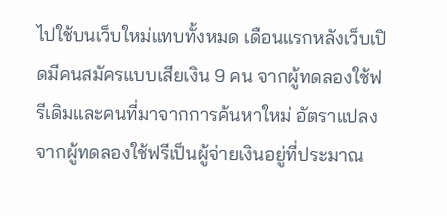ไปใช้บนเว็บใหม่แทบทั้งหมด เดือนแรกหลังเว็บเปิดมีคนสมัครแบบเสียเงิน 9 คน จากผู้ทดลองใช้ฟรีเดิมและคนที่มาจากการค้นหาใหม่ อัตราแปลงจากผู้ทดลองใช้ฟรีเป็นผู้จ่ายเงินอยู่ที่ประมาณ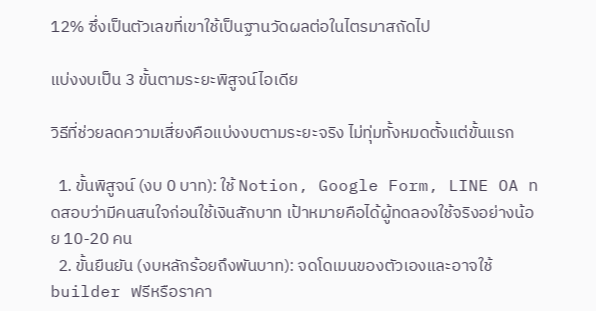12% ซึ่งเป็นตัวเลขที่เขาใช้เป็นฐานวัดผลต่อในไตรมาสถัดไป

แบ่งงบเป็น 3 ขั้นตามระยะพิสูจน์ไอเดีย

วิธีที่ช่วยลดความเสี่ยงคือแบ่งงบตามระยะจริง ไม่ทุ่มทั้งหมดตั้งแต่ขั้นแรก

  1. ขั้นพิสูจน์ (งบ 0 บาท): ใช้ Notion, Google Form, LINE OA ทดสอบว่ามีคนสนใจก่อนใช้เงินสักบาท เป้าหมายคือได้ผู้ทดลองใช้จริงอย่างน้อย 10-20 คน
  2. ขั้นยืนยัน (งบหลักร้อยถึงพันบาท): จดโดเมนของตัวเองและอาจใช้ builder ฟรีหรือราคา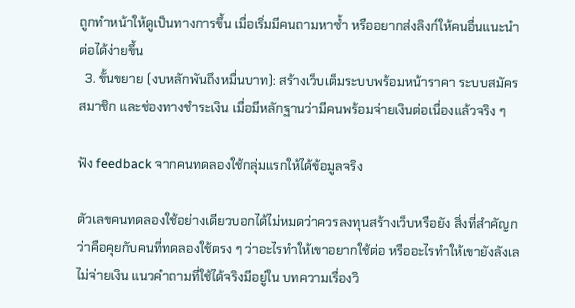ถูกทำหน้าให้ดูเป็นทางการขึ้น เมื่อเริ่มมีคนถามหาซ้ำ หรืออยากส่งลิงก์ให้คนอื่นแนะนำต่อได้ง่ายขึ้น
  3. ขั้นขยาย (งบหลักพันถึงหมื่นบาท): สร้างเว็บเต็มระบบพร้อมหน้าราคา ระบบสมัครสมาชิก และช่องทางชำระเงิน เมื่อมีหลักฐานว่ามีคนพร้อมจ่ายเงินต่อเนื่องแล้วจริง ๆ

ฟัง feedback จากคนทดลองใช้กลุ่มแรกให้ได้ข้อมูลจริง

ตัวเลขคนทดลองใช้อย่างเดียวบอกได้ไม่หมดว่าควรลงทุนสร้างเว็บหรือยัง สิ่งที่สำคัญกว่าคือคุยกับคนที่ทดลองใช้ตรง ๆ ว่าอะไรทำให้เขาอยากใช้ต่อ หรืออะไรทำให้เขายังลังเลไม่จ่ายเงิน แนวคำถามที่ใช้ได้จริงมีอยู่ใน บทความเรื่องวิ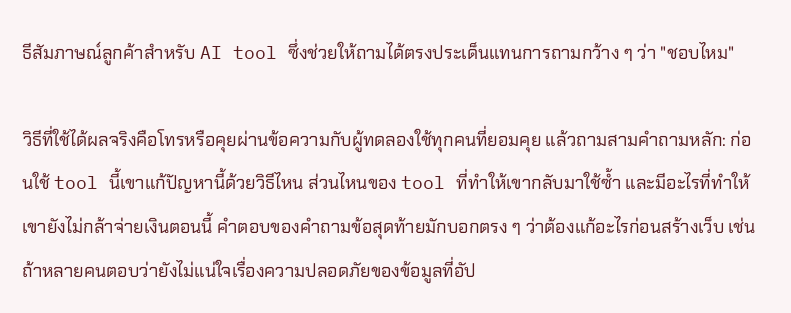ธีสัมภาษณ์ลูกค้าสำหรับ AI tool ซึ่งช่วยให้ถามได้ตรงประเด็นแทนการถามกว้าง ๆ ว่า "ชอบไหม"

วิธีที่ใช้ได้ผลจริงคือโทรหรือคุยผ่านข้อความกับผู้ทดลองใช้ทุกคนที่ยอมคุย แล้วถามสามคำถามหลัก: ก่อนใช้ tool นี้เขาแก้ปัญหานี้ด้วยวิธีไหน ส่วนไหนของ tool ที่ทำให้เขากลับมาใช้ซ้ำ และมีอะไรที่ทำให้เขายังไม่กล้าจ่ายเงินตอนนี้ คำตอบของคำถามข้อสุดท้ายมักบอกตรง ๆ ว่าต้องแก้อะไรก่อนสร้างเว็บ เช่น ถ้าหลายคนตอบว่ายังไม่แน่ใจเรื่องความปลอดภัยของข้อมูลที่อัป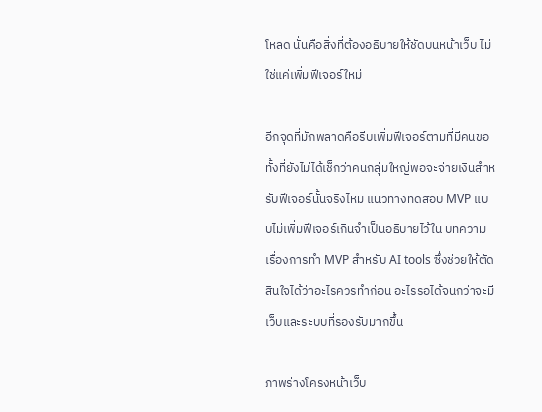โหลด นั่นคือสิ่งที่ต้องอธิบายให้ชัดบนหน้าเว็บ ไม่ใช่แค่เพิ่มฟีเจอร์ใหม่

อีกจุดที่มักพลาดคือรีบเพิ่มฟีเจอร์ตามที่มีคนขอ ทั้งที่ยังไม่ได้เช็กว่าคนกลุ่มใหญ่พอจะจ่ายเงินสำหรับฟีเจอร์นั้นจริงไหม แนวทางทดสอบ MVP แบบไม่เพิ่มฟีเจอร์เกินจำเป็นอธิบายไว้ใน บทความเรื่องการทำ MVP สำหรับ AI tools ซึ่งช่วยให้ตัดสินใจได้ว่าอะไรควรทำก่อน อะไรรอได้จนกว่าจะมีเว็บและระบบที่รองรับมากขึ้น

ภาพร่างโครงหน้าเว็บ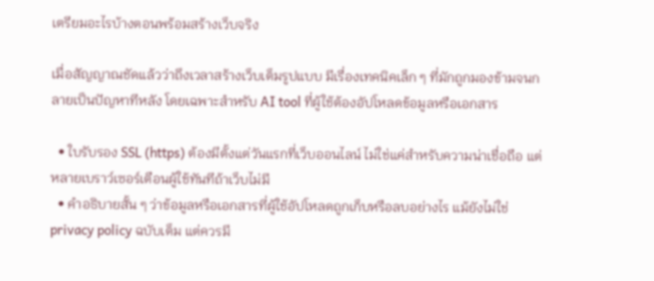เตรียมอะไรบ้างตอนพร้อมสร้างเว็บจริง

เมื่อสัญญาณชัดแล้วว่าถึงเวลาสร้างเว็บเต็มรูปแบบ มีเรื่องเทคนิคเล็ก ๆ ที่มักถูกมองข้ามจนกลายเป็นปัญหาทีหลัง โดยเฉพาะสำหรับ AI tool ที่ผู้ใช้ต้องอัปโหลดข้อมูลหรือเอกสาร

  • ใบรับรอง SSL (https) ต้องมีตั้งแต่วันแรกที่เว็บออนไลน์ ไม่ใช่แค่สำหรับความน่าเชื่อถือ แต่หลายเบราว์เซอร์เตือนผู้ใช้ทันทีถ้าเว็บไม่มี
  • คำอธิบายสั้น ๆ ว่าข้อมูลหรือเอกสารที่ผู้ใช้อัปโหลดถูกเก็บหรือลบอย่างไร แม้ยังไม่ใช่ privacy policy ฉบับเต็ม แต่ควรมี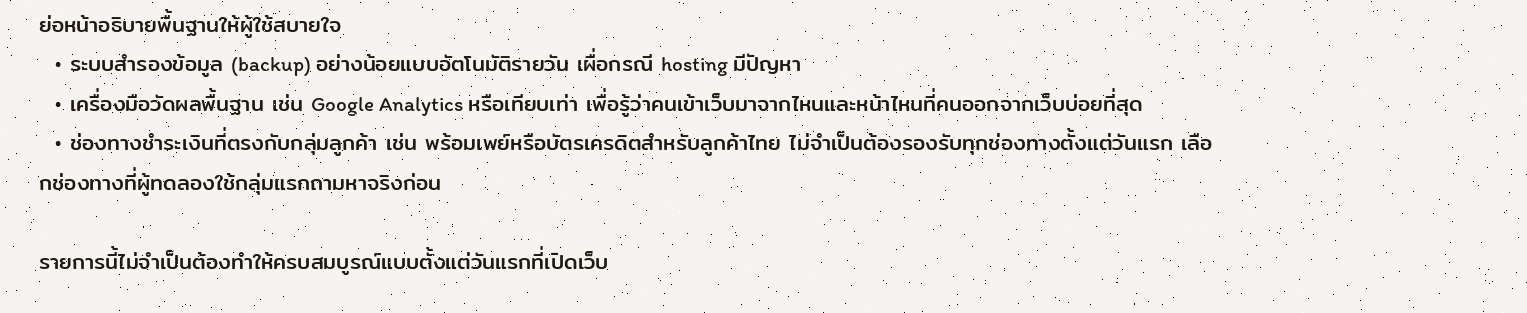ย่อหน้าอธิบายพื้นฐานให้ผู้ใช้สบายใจ
  • ระบบสำรองข้อมูล (backup) อย่างน้อยแบบอัตโนมัติรายวัน เผื่อกรณี hosting มีปัญหา
  • เครื่องมือวัดผลพื้นฐาน เช่น Google Analytics หรือเทียบเท่า เพื่อรู้ว่าคนเข้าเว็บมาจากไหนและหน้าไหนที่คนออกจากเว็บบ่อยที่สุด
  • ช่องทางชำระเงินที่ตรงกับกลุ่มลูกค้า เช่น พร้อมเพย์หรือบัตรเครดิตสำหรับลูกค้าไทย ไม่จำเป็นต้องรองรับทุกช่องทางตั้งแต่วันแรก เลือกช่องทางที่ผู้ทดลองใช้กลุ่มแรกถามหาจริงก่อน

รายการนี้ไม่จำเป็นต้องทำให้ครบสมบูรณ์แบบตั้งแต่วันแรกที่เปิดเว็บ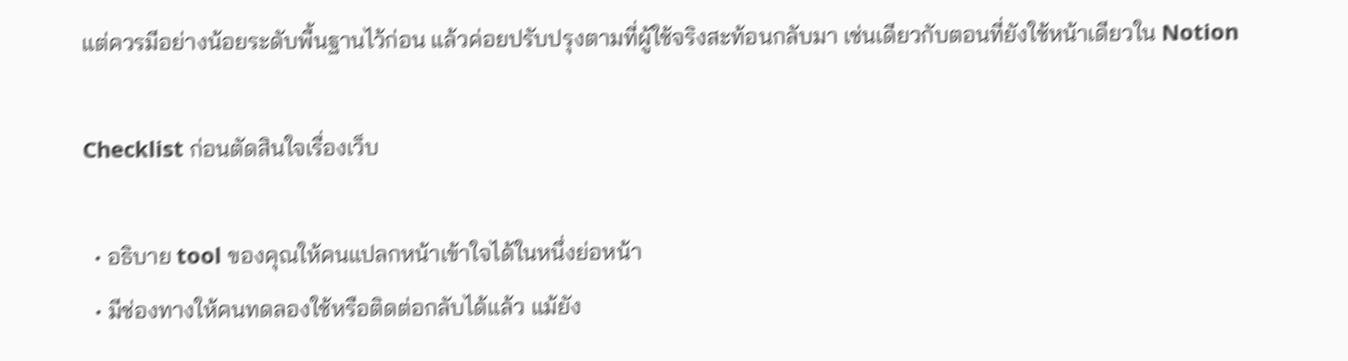แต่ควรมีอย่างน้อยระดับพื้นฐานไว้ก่อน แล้วค่อยปรับปรุงตามที่ผู้ใช้จริงสะท้อนกลับมา เช่นเดียวกับตอนที่ยังใช้หน้าเดียวใน Notion

Checklist ก่อนตัดสินใจเรื่องเว็บ

  • อธิบาย tool ของคุณให้คนแปลกหน้าเข้าใจได้ในหนึ่งย่อหน้า
  • มีช่องทางให้คนทดลองใช้หรือติดต่อกลับได้แล้ว แม้ยัง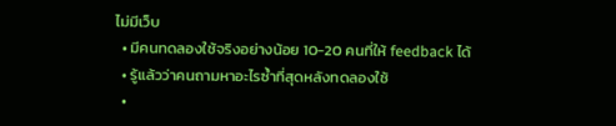ไม่มีเว็บ
  • มีคนทดลองใช้จริงอย่างน้อย 10-20 คนที่ให้ feedback ได้
  • รู้แล้วว่าคนถามหาอะไรซ้ำที่สุดหลังทดลองใช้
  •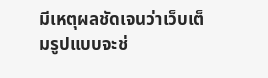มีเหตุผลชัดเจนว่าเว็บเต็มรูปแบบจะช่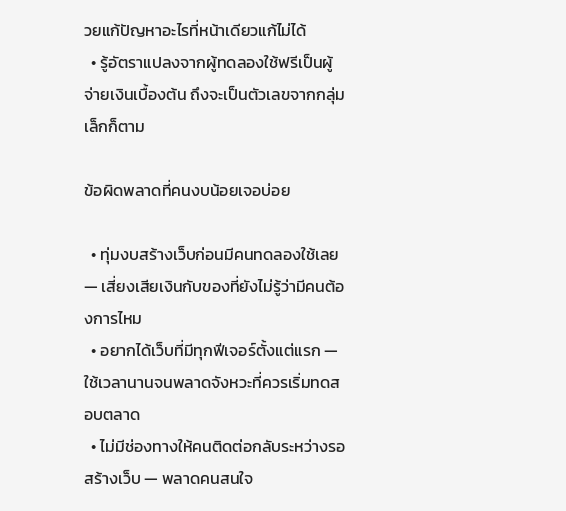วยแก้ปัญหาอะไรที่หน้าเดียวแก้ไม่ได้
  • รู้อัตราแปลงจากผู้ทดลองใช้ฟรีเป็นผู้จ่ายเงินเบื้องต้น ถึงจะเป็นตัวเลขจากกลุ่มเล็กก็ตาม

ข้อผิดพลาดที่คนงบน้อยเจอบ่อย

  • ทุ่มงบสร้างเว็บก่อนมีคนทดลองใช้เลย — เสี่ยงเสียเงินกับของที่ยังไม่รู้ว่ามีคนต้องการไหม
  • อยากได้เว็บที่มีทุกฟีเจอร์ตั้งแต่แรก — ใช้เวลานานจนพลาดจังหวะที่ควรเริ่มทดสอบตลาด
  • ไม่มีช่องทางให้คนติดต่อกลับระหว่างรอสร้างเว็บ — พลาดคนสนใจ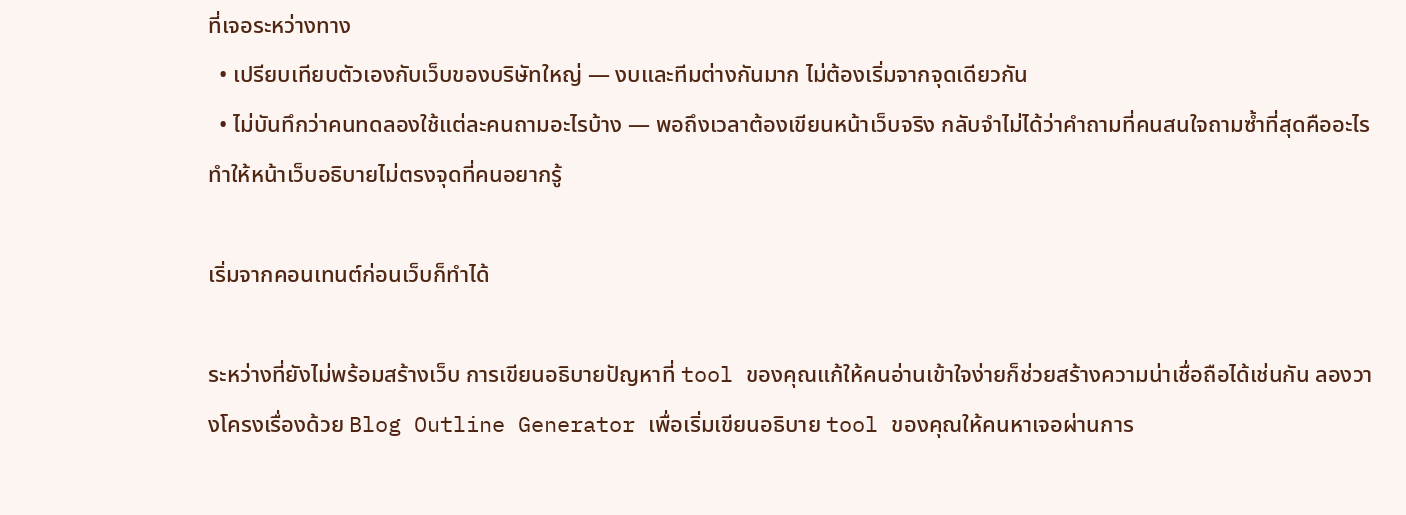ที่เจอระหว่างทาง
  • เปรียบเทียบตัวเองกับเว็บของบริษัทใหญ่ — งบและทีมต่างกันมาก ไม่ต้องเริ่มจากจุดเดียวกัน
  • ไม่บันทึกว่าคนทดลองใช้แต่ละคนถามอะไรบ้าง — พอถึงเวลาต้องเขียนหน้าเว็บจริง กลับจำไม่ได้ว่าคำถามที่คนสนใจถามซ้ำที่สุดคืออะไร ทำให้หน้าเว็บอธิบายไม่ตรงจุดที่คนอยากรู้

เริ่มจากคอนเทนต์ก่อนเว็บก็ทำได้

ระหว่างที่ยังไม่พร้อมสร้างเว็บ การเขียนอธิบายปัญหาที่ tool ของคุณแก้ให้คนอ่านเข้าใจง่ายก็ช่วยสร้างความน่าเชื่อถือได้เช่นกัน ลองวางโครงเรื่องด้วย Blog Outline Generator เพื่อเริ่มเขียนอธิบาย tool ของคุณให้คนหาเจอผ่านการ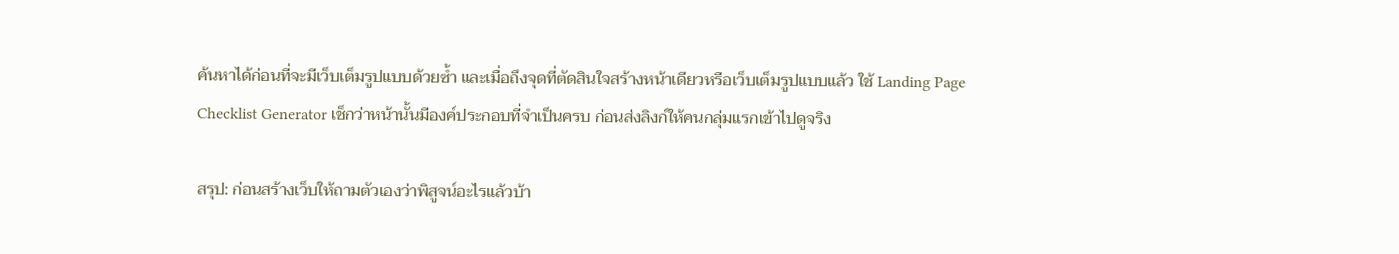ค้นหาได้ก่อนที่จะมีเว็บเต็มรูปแบบด้วยซ้ำ และเมื่อถึงจุดที่ตัดสินใจสร้างหน้าเดียวหรือเว็บเต็มรูปแบบแล้ว ใช้ Landing Page Checklist Generator เช็กว่าหน้านั้นมีองค์ประกอบที่จำเป็นครบ ก่อนส่งลิงก์ให้คนกลุ่มแรกเข้าไปดูจริง

สรุป: ก่อนสร้างเว็บให้ถามตัวเองว่าพิสูจน์อะไรแล้วบ้า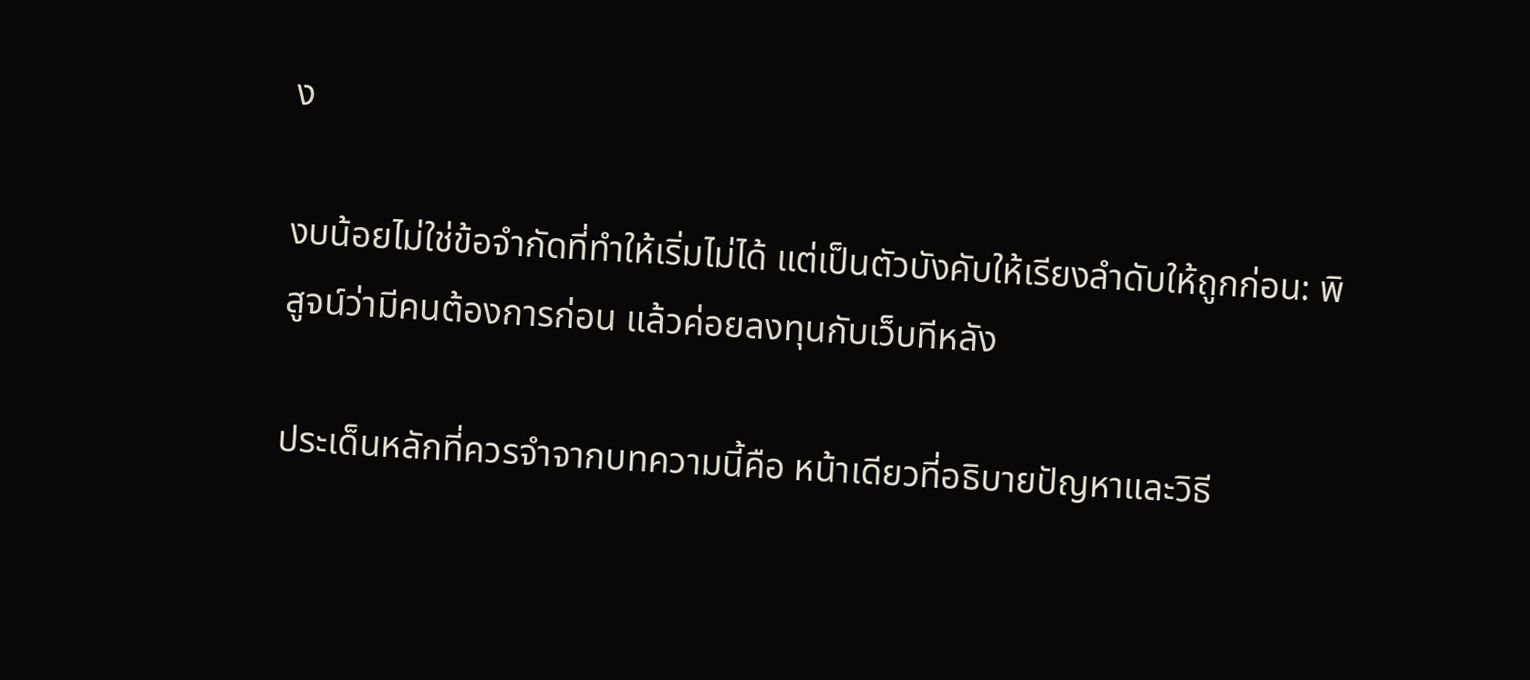ง

งบน้อยไม่ใช่ข้อจำกัดที่ทำให้เริ่มไม่ได้ แต่เป็นตัวบังคับให้เรียงลำดับให้ถูกก่อน: พิสูจน์ว่ามีคนต้องการก่อน แล้วค่อยลงทุนกับเว็บทีหลัง

ประเด็นหลักที่ควรจำจากบทความนี้คือ หน้าเดียวที่อธิบายปัญหาและวิธี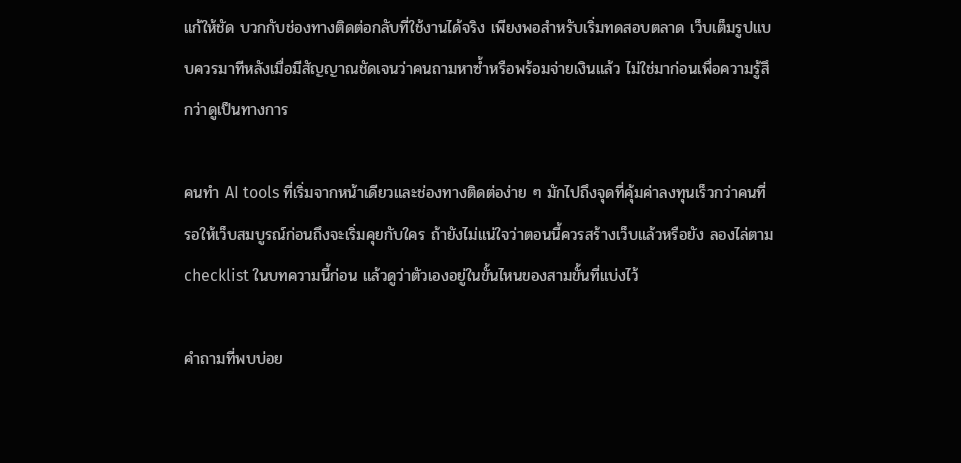แก้ให้ชัด บวกกับช่องทางติดต่อกลับที่ใช้งานได้จริง เพียงพอสำหรับเริ่มทดสอบตลาด เว็บเต็มรูปแบบควรมาทีหลังเมื่อมีสัญญาณชัดเจนว่าคนถามหาซ้ำหรือพร้อมจ่ายเงินแล้ว ไม่ใช่มาก่อนเพื่อความรู้สึกว่าดูเป็นทางการ

คนทำ AI tools ที่เริ่มจากหน้าเดียวและช่องทางติดต่อง่าย ๆ มักไปถึงจุดที่คุ้มค่าลงทุนเร็วกว่าคนที่รอให้เว็บสมบูรณ์ก่อนถึงจะเริ่มคุยกับใคร ถ้ายังไม่แน่ใจว่าตอนนี้ควรสร้างเว็บแล้วหรือยัง ลองไล่ตาม checklist ในบทความนี้ก่อน แล้วดูว่าตัวเองอยู่ในขั้นไหนของสามขั้นที่แบ่งไว้

คำถามที่พบบ่อย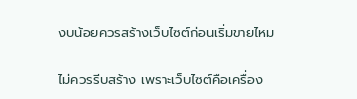งบน้อยควรสร้างเว็บไซต์ก่อนเริ่มขายไหม

ไม่ควรรีบสร้าง เพราะเว็บไซต์คือเครื่อง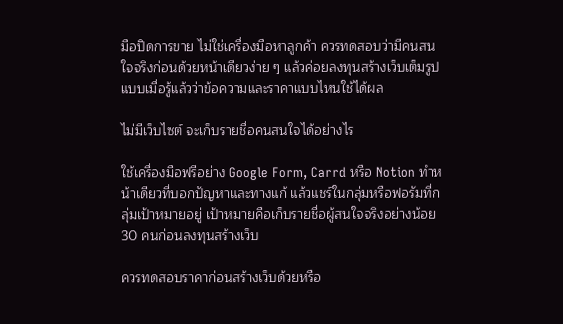มือปิดการขาย ไม่ใช่เครื่องมือหาลูกค้า ควรทดสอบว่ามีคนสนใจจริงก่อนด้วยหน้าเดียวง่าย ๆ แล้วค่อยลงทุนสร้างเว็บเต็มรูปแบบเมื่อรู้แล้วว่าข้อความและราคาแบบไหนใช้ได้ผล

ไม่มีเว็บไซต์ จะเก็บรายชื่อคนสนใจได้อย่างไร

ใช้เครื่องมือฟรีอย่าง Google Form, Carrd หรือ Notion ทำหน้าเดียวที่บอกปัญหาและทางแก้ แล้วแชร์ในกลุ่มหรือฟอรัมที่กลุ่มเป้าหมายอยู่ เป้าหมายคือเก็บรายชื่อผู้สนใจจริงอย่างน้อย 30 คนก่อนลงทุนสร้างเว็บ

ควรทดสอบราคาก่อนสร้างเว็บด้วยหรือ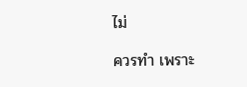ไม่

ควรทำ เพราะ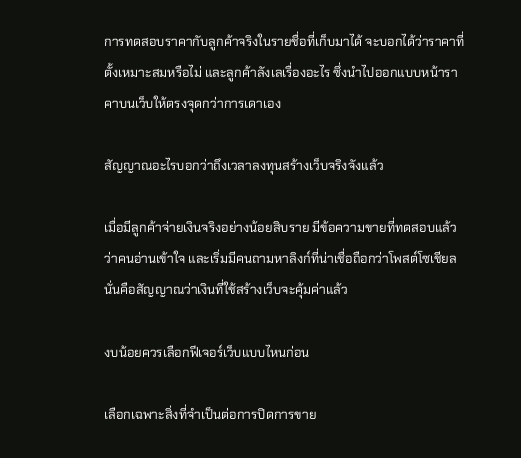การทดสอบราคากับลูกค้าจริงในรายชื่อที่เก็บมาได้ จะบอกได้ว่าราคาที่ตั้งเหมาะสมหรือไม่ และลูกค้าลังเลเรื่องอะไร ซึ่งนำไปออกแบบหน้าราคาบนเว็บให้ตรงจุดกว่าการเดาเอง

สัญญาณอะไรบอกว่าถึงเวลาลงทุนสร้างเว็บจริงจังแล้ว

เมื่อมีลูกค้าจ่ายเงินจริงอย่างน้อยสิบราย มีข้อความขายที่ทดสอบแล้วว่าคนอ่านเข้าใจ และเริ่มมีคนถามหาลิงก์ที่น่าเชื่อถือกว่าโพสต์โซเชียล นั่นคือสัญญาณว่าเงินที่ใช้สร้างเว็บจะคุ้มค่าแล้ว

งบน้อยควรเลือกฟีเจอร์เว็บแบบไหนก่อน

เลือกเฉพาะสิ่งที่จำเป็นต่อการปิดการขาย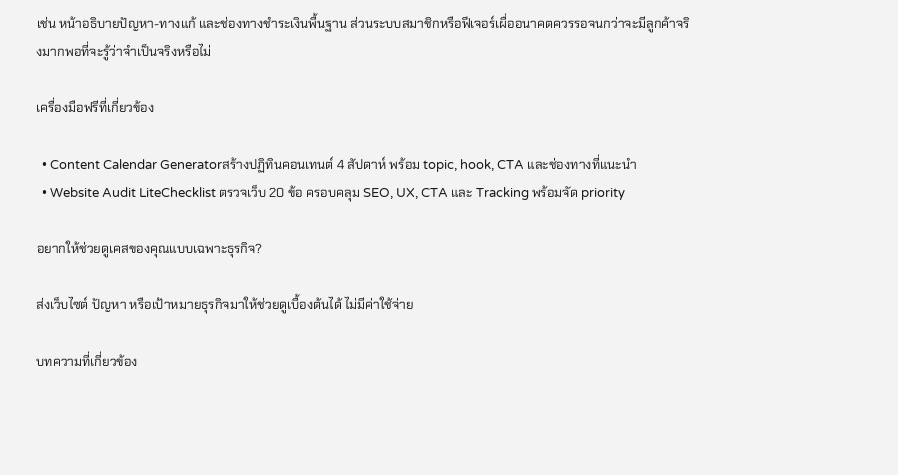เช่น หน้าอธิบายปัญหา-ทางแก้ และช่องทางชำระเงินพื้นฐาน ส่วนระบบสมาชิกหรือฟีเจอร์เผื่ออนาคตควรรอจนกว่าจะมีลูกค้าจริงมากพอที่จะรู้ว่าจำเป็นจริงหรือไม่

เครื่องมือฟรีที่เกี่ยวข้อง

  • Content Calendar Generatorสร้างปฏิทินคอนเทนต์ 4 สัปดาห์ พร้อม topic, hook, CTA และช่องทางที่แนะนำ
  • Website Audit LiteChecklist ตรวจเว็บ 20 ข้อ ครอบคลุม SEO, UX, CTA และ Tracking พร้อมจัด priority

อยากให้ช่วยดูเคสของคุณแบบเฉพาะธุรกิจ?

ส่งเว็บไซต์ ปัญหา หรือเป้าหมายธุรกิจมาให้ช่วยดูเบื้องต้นได้ ไม่มีค่าใช้จ่าย

บทความที่เกี่ยวข้อง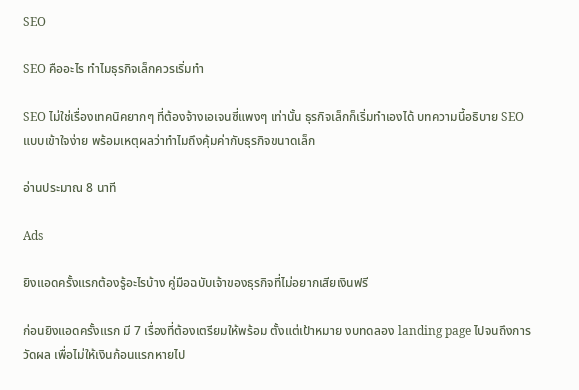SEO

SEO คืออะไร ทำไมธุรกิจเล็กควรเริ่มทำ

SEO ไม่ใช่เรื่องเทคนิคยากๆ ที่ต้องจ้างเอเจนซี่แพงๆ เท่านั้น ธุรกิจเล็กก็เริ่มทำเองได้ บทความนี้อธิบาย SEO แบบเข้าใจง่าย พร้อมเหตุผลว่าทำไมถึงคุ้มค่ากับธุรกิจขนาดเล็ก

อ่านประมาณ 8 นาที

Ads

ยิงแอดครั้งแรกต้องรู้อะไรบ้าง คู่มือฉบับเจ้าของธุรกิจที่ไม่อยากเสียเงินฟรี

ก่อนยิงแอดครั้งแรก มี 7 เรื่องที่ต้องเตรียมให้พร้อม ตั้งแต่เป้าหมาย งบทดลอง landing page ไปจนถึงการวัดผล เพื่อไม่ให้เงินก้อนแรกหายไป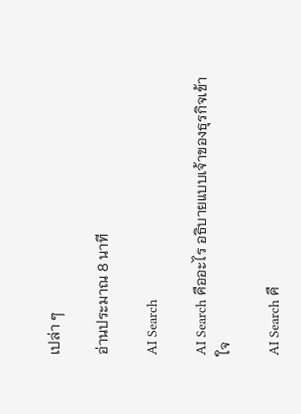เปล่า ๆ

อ่านประมาณ 8 นาที

AI Search

AI Search คืออะไร อธิบายแบบเจ้าของธุรกิจเข้าใจ

AI Search คื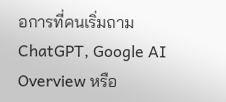อการที่คนเริ่มถาม ChatGPT, Google AI Overview หรือ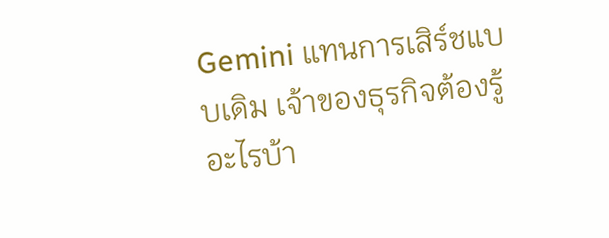Gemini แทนการเสิร์ชแบบเดิม เจ้าของธุรกิจต้องรู้อะไรบ้า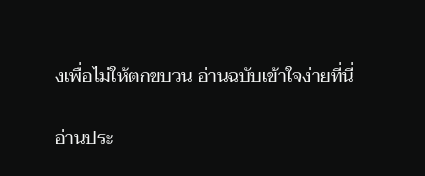งเพื่อไม่ให้ตกขบวน อ่านฉบับเข้าใจง่ายที่นี่

อ่านประ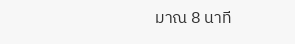มาณ 8 นาที